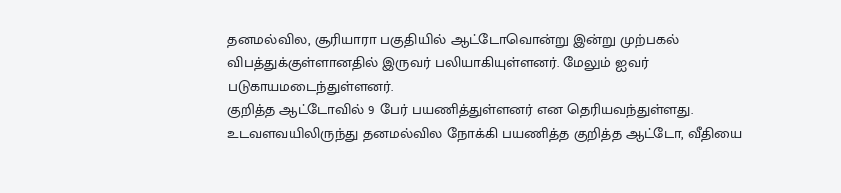தனமல்வில, சூரியாரா பகுதியில் ஆட்டோவொன்று இன்று முற்பகல் விபத்துக்குள்ளானதில் இருவர் பலியாகியுள்ளனர். மேலும் ஐவர் படுகாயமடைந்துள்ளனர்.
குறித்த ஆட்டோவில் 9 பேர் பயணித்துள்ளனர் என தெரியவந்துள்ளது.
உடவளவயிலிருந்து தனமல்வில நோக்கி பயணித்த குறித்த ஆட்டோ, வீதியை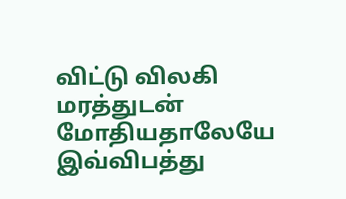விட்டு விலகி மரத்துடன் மோதியதாலேயே இவ்விபத்து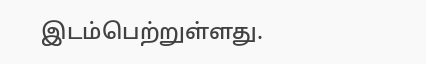இடம்பெற்றுள்ளது.